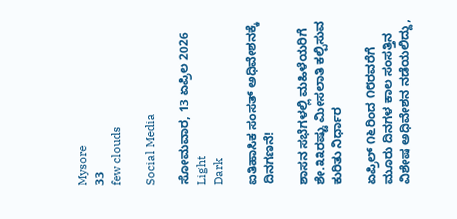Mysore
33
few clouds

Social Media

ಸೋಮವಾರ, 13 ಏಪ್ರಿಲ 2026
Light
Dark

ಐತಿಹಾಸಿಕ ಸಂಸತ್ ಅಧಿವೇಶನಕ್ಕೆ ದಿನಗಣನೆ!

ಶಾಸನ ಸಭೆಗಳಲ್ಲಿ ಮಹಿಳೆಯರಿಗೆ ಶೇ.೩೩ರಷ್ಟು ಮೀಸಲಾತಿ ಕಲ್ಪಿಸುವ ಕುರಿತು ನಿರ್ಧಾರ

ಏಪ್ರಿಲ್ ೧೬ರಿಂದ ೧೮ರವರೆಗೆ ಮೂರು ದಿನಗಳ ಕಾಲ ಸಂಸತ್ತಿನ ವಿಶೇಷ ಅಧಿವೇಶನ ನಡೆಯಲಿದ್ದು,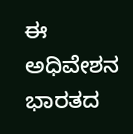ಈ ಅಧಿವೇಶನ ಭಾರತದ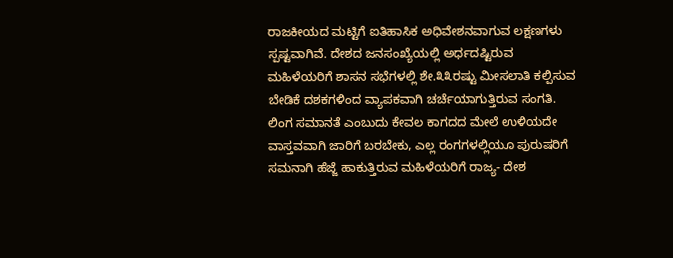ರಾಜಕೀಯದ ಮಟ್ಟಿಗೆ ಐತಿಹಾಸಿಕ ಅಧಿವೇಶನವಾಗುವ ಲಕ್ಷಣಗಳು ಸ್ಪಷ್ಟವಾಗಿವೆ. ದೇಶದ ಜನಸಂಖ್ಯೆಯಲ್ಲಿ ಅರ್ಧದಷ್ಟಿರುವ ಮಹಿಳೆಯರಿಗೆ ಶಾಸನ ಸಭೆಗಳಲ್ಲಿ ಶೇ.೩೩ರಷ್ಟು ಮೀಸಲಾತಿ ಕಲ್ಪಿಸುವ ಬೇಡಿಕೆ ದಶಕಗಳಿಂದ ವ್ಯಾಪಕವಾಗಿ ಚರ್ಚೆಯಾಗುತ್ತಿರುವ ಸಂಗತಿ. ಲಿಂಗ ಸಮಾನತೆ ಎಂಬುದು ಕೇವಲ ಕಾಗದದ ಮೇಲೆ ಉಳಿಯದೇ ವಾಸ್ತವವಾಗಿ ಜಾರಿಗೆ ಬರಬೇಕು, ಎಲ್ಲ ರಂಗಗಳಲ್ಲಿಯೂ ಪುರುಷರಿಗೆ ಸಮನಾಗಿ ಹೆಜ್ಜೆ ಹಾಕುತ್ತಿರುವ ಮಹಿಳೆಯರಿಗೆ ರಾಜ್ಯ- ದೇಶ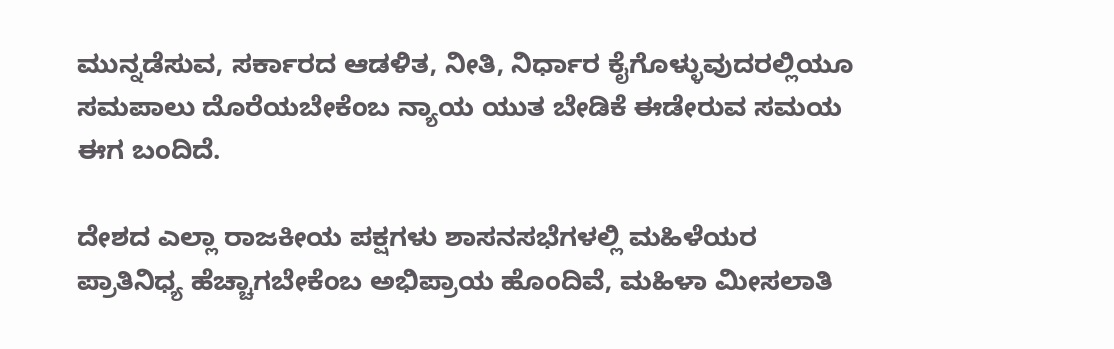ಮುನ್ನಡೆಸುವ, ಸರ್ಕಾರದ ಆಡಳಿತ, ನೀತಿ, ನಿರ್ಧಾರ ಕೈಗೊಳ್ಳುವುದರಲ್ಲಿಯೂ ಸಮಪಾಲು ದೊರೆಯಬೇಕೆಂಬ ನ್ಯಾಯ ಯುತ ಬೇಡಿಕೆ ಈಡೇರುವ ಸಮಯ ಈಗ ಬಂದಿದೆ.

ದೇಶದ ಎಲ್ಲಾ ರಾಜಕೀಯ ಪಕ್ಷಗಳು ಶಾಸನಸಭೆಗಳಲ್ಲಿ ಮಹಿಳೆಯರ ಪ್ರಾತಿನಿಧ್ಯ ಹೆಚ್ಚಾಗಬೇಕೆಂಬ ಅಭಿಪ್ರಾಯ ಹೊಂದಿವೆ, ಮಹಿಳಾ ಮೀಸಲಾತಿ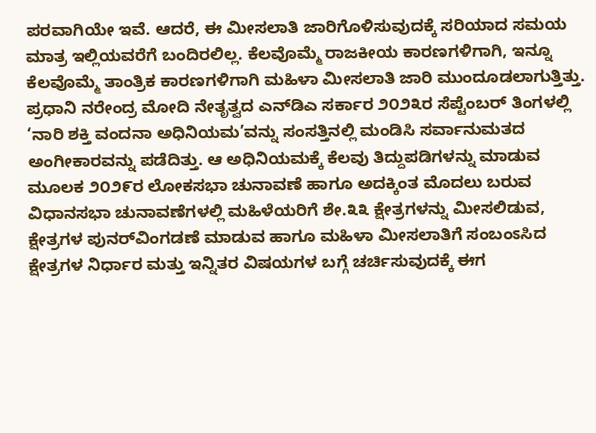ಪರವಾಗಿಯೇ ಇವೆ. ಆದರೆ, ಈ ಮೀಸಲಾತಿ ಜಾರಿಗೊಳಿಸುವುದಕ್ಕೆ ಸರಿಯಾದ ಸಮಯ ಮಾತ್ರ ಇಲ್ಲಿಯವರೆಗೆ ಬಂದಿರಲಿಲ್ಲ. ಕೆಲವೊಮ್ಮೆ ರಾಜಕೀಯ ಕಾರಣಗಳಿಗಾಗಿ, ಇನ್ನೂ ಕೆಲವೊಮ್ಮೆ ತಾಂತ್ರಿಕ ಕಾರಣಗಳಿಗಾಗಿ ಮಹಿಳಾ ಮೀಸಲಾತಿ ಜಾರಿ ಮುಂದೂಡಲಾಗುತ್ತಿತ್ತು. ಪ್ರಧಾನಿ ನರೇಂದ್ರ ಮೋದಿ ನೇತೃತ್ವದ ಎನ್‌ಡಿಎ ಸರ್ಕಾರ ೨೦೨೩ರ ಸೆಪ್ಟೆಂಬರ್ ತಿಂಗಳಲ್ಲಿ ‘ನಾರಿ ಶಕ್ತಿ ವಂದನಾ ಅಧಿನಿಯಮ’ವನ್ನು ಸಂಸತ್ತಿನಲ್ಲಿ ಮಂಡಿಸಿ ಸರ್ವಾನುಮತದ ಅಂಗೀಕಾರವನ್ನು ಪಡೆದಿತ್ತು. ಆ ಅಧಿನಿಯಮಕ್ಕೆ ಕೆಲವು ತಿದ್ದುಪಡಿಗಳನ್ನು ಮಾಡುವ ಮೂಲಕ ೨೦೨೯ರ ಲೋಕಸಭಾ ಚುನಾವಣೆ ಹಾಗೂ ಅದಕ್ಕಿಂತ ಮೊದಲು ಬರುವ ವಿಧಾನಸಭಾ ಚುನಾವಣೆಗಳಲ್ಲಿ ಮಹಿಳೆಯರಿಗೆ ಶೇ.೩೩ ಕ್ಷೇತ್ರಗಳನ್ನು ಮೀಸಲಿಡುವ, ಕ್ಷೇತ್ರಗಳ ಪುನರ್‌ವಿಂಗಡಣೆ ಮಾಡುವ ಹಾಗೂ ಮಹಿಳಾ ಮೀಸಲಾತಿಗೆ ಸಂಬಂಽಸಿದ ಕ್ಷೇತ್ರಗಳ ನಿರ್ಧಾರ ಮತ್ತು ಇನ್ನಿತರ ವಿಷಯಗಳ ಬಗ್ಗೆ ಚರ್ಚಿಸುವುದಕ್ಕೆ ಈಗ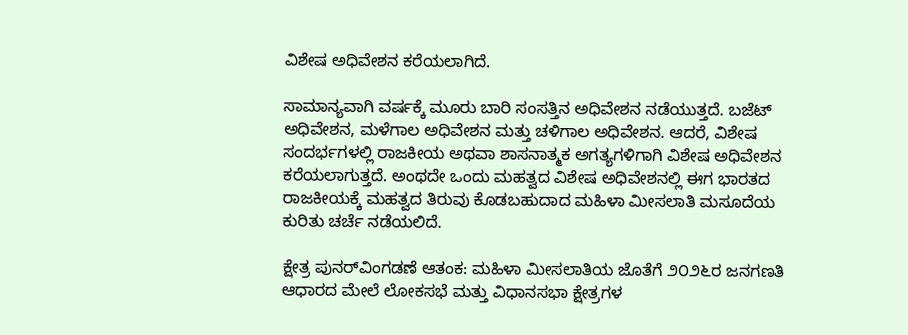ವಿಶೇಷ ಅಧಿವೇಶನ ಕರೆಯಲಾಗಿದೆ.

ಸಾಮಾನ್ಯವಾಗಿ ವರ್ಷಕ್ಕೆ ಮೂರು ಬಾರಿ ಸಂಸತ್ತಿನ ಅಧಿವೇಶನ ನಡೆಯುತ್ತದೆ. ಬಜೆಟ್ ಅಧಿವೇಶನ, ಮಳೆಗಾಲ ಅಧಿವೇಶನ ಮತ್ತು ಚಳಿಗಾಲ ಅಧಿವೇಶನ. ಆದರೆ, ವಿಶೇಷ ಸಂದರ್ಭಗಳಲ್ಲಿ ರಾಜಕೀಯ ಅಥವಾ ಶಾಸನಾತ್ಮಕ ಅಗತ್ಯಗಳಿಗಾಗಿ ವಿಶೇಷ ಅಧಿವೇಶನ ಕರೆಯಲಾಗುತ್ತದೆ. ಅಂಥದೇ ಒಂದು ಮಹತ್ವದ ವಿಶೇಷ ಅಧಿವೇಶನಲ್ಲಿ ಈಗ ಭಾರತದ ರಾಜಕೀಯಕ್ಕೆ ಮಹತ್ವದ ತಿರುವು ಕೊಡಬಹುದಾದ ಮಹಿಳಾ ಮೀಸಲಾತಿ ಮಸೂದೆಯ ಕುರಿತು ಚರ್ಚೆ ನಡೆಯಲಿದೆ.

ಕ್ಷೇತ್ರ ಪುನರ್‌ವಿಂಗಡಣೆ ಆತಂಕ: ಮಹಿಳಾ ಮೀಸಲಾತಿಯ ಜೊತೆಗೆ ೨೦೨೬ರ ಜನಗಣತಿ ಆಧಾರದ ಮೇಲೆ ಲೋಕಸಭೆ ಮತ್ತು ವಿಧಾನಸಭಾ ಕ್ಷೇತ್ರಗಳ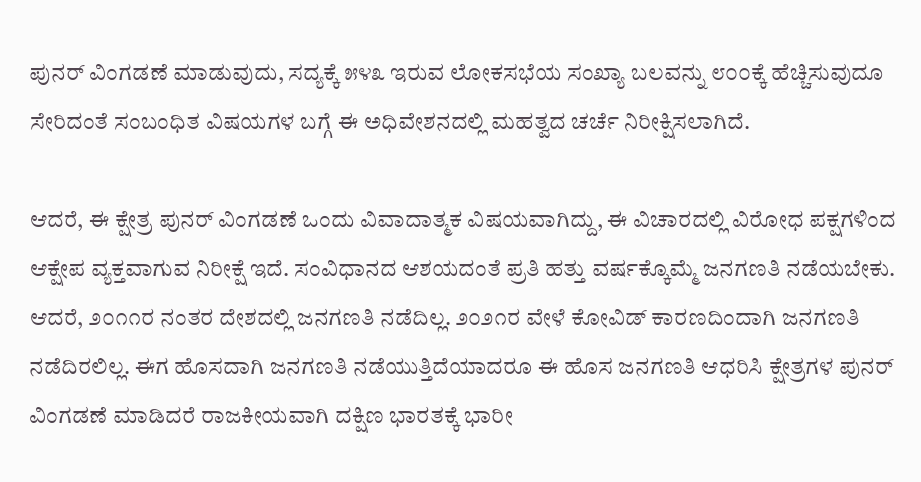ಪುನರ್ ವಿಂಗಡಣೆ ಮಾಡುವುದು, ಸದ್ಯಕ್ಕೆ ೫೪೩ ಇರುವ ಲೋಕಸಭೆಯ ಸಂಖ್ಯಾ ಬಲವನ್ನು ೮೦೦ಕ್ಕೆ ಹೆಚ್ಚಿಸುವುದೂ ಸೇರಿದಂತೆ ಸಂಬಂಧಿತ ವಿಷಯಗಳ ಬಗ್ಗೆ ಈ ಅಧಿವೇಶನದಲ್ಲಿ ಮಹತ್ವದ ಚರ್ಚೆ ನಿರೀಕ್ಷಿಸಲಾಗಿದೆ.

ಆದರೆ, ಈ ಕ್ಷೇತ್ರ ಪುನರ್ ವಿಂಗಡಣೆ ಒಂದು ವಿವಾದಾತ್ಮಕ ವಿಷಯವಾಗಿದ್ದು, ಈ ವಿಚಾರದಲ್ಲಿ ವಿರೋಧ ಪಕ್ಷಗಳಿಂದ ಆಕ್ಷೇಪ ವ್ಯಕ್ತವಾಗುವ ನಿರೀಕ್ಷೆ ಇದೆ. ಸಂವಿಧಾನದ ಆಶಯದಂತೆ ಪ್ರತಿ ಹತ್ತು ವರ್ಷಕ್ಕೊಮ್ಮೆ ಜನಗಣತಿ ನಡೆಯಬೇಕು. ಆದರೆ, ೨೦೧೧ರ ನಂತರ ದೇಶದಲ್ಲಿ ಜನಗಣತಿ ನಡೆದಿಲ್ಲ. ೨೦೨೧ರ ವೇಳೆ ಕೋವಿಡ್ ಕಾರಣದಿಂದಾಗಿ ಜನಗಣತಿ ನಡೆದಿರಲಿಲ್ಲ. ಈಗ ಹೊಸದಾಗಿ ಜನಗಣತಿ ನಡೆಯುತ್ತಿದೆಯಾದರೂ ಈ ಹೊಸ ಜನಗಣತಿ ಆಧರಿಸಿ ಕ್ಷೇತ್ರಗಳ ಪುನರ್ ವಿಂಗಡಣೆ ಮಾಡಿದರೆ ರಾಜಕೀಯವಾಗಿ ದಕ್ಷಿಣ ಭಾರತಕ್ಕೆ ಭಾರೀ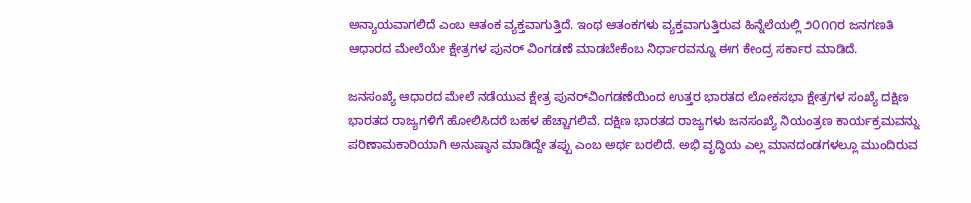ಅನ್ಯಾಯವಾಗಲಿದೆ ಎಂಬ ಆತಂಕ ವ್ಯಕ್ತವಾಗುತ್ತಿದೆ. ಇಂಥ ಆತಂಕಗಳು ವ್ಯಕ್ತವಾಗುತ್ತಿರುವ ಹಿನ್ನೆಲೆಯಲ್ಲಿ ೨೦೧೧ರ ಜನಗಣತಿ ಆಧಾರದ ಮೇಲೆಯೇ ಕ್ಷೇತ್ರಗಳ ಪುನರ್ ವಿಂಗಡಣೆ ಮಾಡಬೇಕೆಂಬ ನಿರ್ಧಾರವನ್ನೂ ಈಗ ಕೇಂದ್ರ ಸರ್ಕಾರ ಮಾಡಿದೆ.

ಜನಸಂಖ್ಯೆ ಆಧಾರದ ಮೇಲೆ ನಡೆಯುವ ಕ್ಷೇತ್ರ ಪುನರ್‌ವಿಂಗಡಣೆಯಿಂದ ಉತ್ತರ ಭಾರತದ ಲೋಕಸಭಾ ಕ್ಷೇತ್ರಗಳ ಸಂಖ್ಯೆ ದಕ್ಷಿಣ ಭಾರತದ ರಾಜ್ಯಗಳಿಗೆ ಹೋಲಿಸಿದರೆ ಬಹಳ ಹೆಚ್ಚಾಗಲಿವೆ. ದಕ್ಷಿಣ ಭಾರತದ ರಾಜ್ಯಗಳು ಜನಸಂಖ್ಯೆ ನಿಯಂತ್ರಣ ಕಾರ್ಯಕ್ರಮವನ್ನು ಪರಿಣಾಮಕಾರಿಯಾಗಿ ಅನುಷ್ಠಾನ ಮಾಡಿದ್ದೇ ತಪ್ಪು ಎಂಬ ಅರ್ಥ ಬರಲಿದೆ. ಅಭಿ ವೃದ್ಧಿಯ ಎಲ್ಲ ಮಾನದಂಡಗಳಲ್ಲೂ ಮುಂದಿರುವ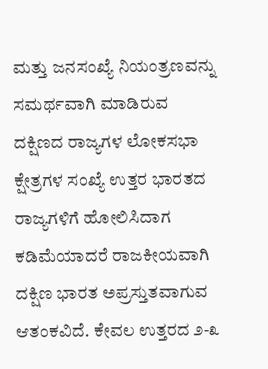ಮತ್ತು ಜನಸಂಖ್ಯೆ ನಿಯಂತ್ರಣವನ್ನು ಸಮರ್ಥವಾಗಿ ಮಾಡಿರುವ ದಕ್ಷಿಣದ ರಾಜ್ಯಗಳ ಲೋಕಸಭಾ ಕ್ಷೇತ್ರಗಳ ಸಂಖ್ಯೆ ಉತ್ತರ ಭಾರತದ ರಾಜ್ಯಗಳಿಗೆ ಹೋಲಿಸಿದಾಗ ಕಡಿಮೆಯಾದರೆ ರಾಜಕೀಯವಾಗಿ ದಕ್ಷಿಣ ಭಾರತ ಅಪ್ರಸ್ತುತವಾಗುವ ಆತಂಕವಿದೆ. ಕೇವಲ ಉತ್ತರದ ೨-೩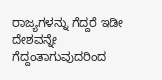ರಾಜ್ಯಗಳನ್ನು ಗೆದ್ದರೆ ಇಡೀ ದೇಶವನ್ನೇ ಗೆದ್ದಂತಾಗುವುದರಿಂದ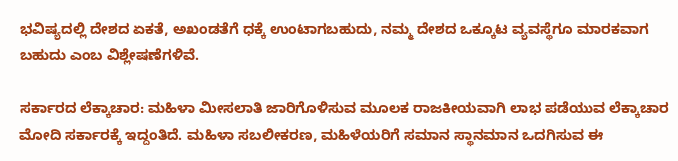ಭವಿಷ್ಯದಲ್ಲಿ ದೇಶದ ಏಕತೆ, ಅಖಂಡತೆಗೆ ಧಕ್ಕೆ ಉಂಟಾಗಬಹುದು, ನಮ್ಮ ದೇಶದ ಒಕ್ಕೂಟ ವ್ಯವಸ್ಥೆಗೂ ಮಾರಕವಾಗ ಬಹುದು ಎಂಬ ವಿಶ್ಲೇಷಣೆಗಳಿವೆ.

ಸರ್ಕಾರದ ಲೆಕ್ಕಾಚಾರ: ಮಹಿಳಾ ಮೀಸಲಾತಿ ಜಾರಿಗೊಳಿಸುವ ಮೂಲಕ ರಾಜಕೀಯವಾಗಿ ಲಾಭ ಪಡೆಯುವ ಲೆಕ್ಕಾಚಾರ ಮೋದಿ ಸರ್ಕಾರಕ್ಕೆ ಇದ್ದಂತಿದೆ. ಮಹಿಳಾ ಸಬಲೀಕರಣ, ಮಹಿಳೆಯರಿಗೆ ಸಮಾನ ಸ್ಥಾನಮಾನ ಒದಗಿಸುವ ಈ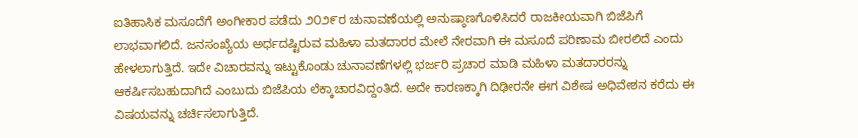ಐತಿಹಾಸಿಕ ಮಸೂದೆಗೆ ಅಂಗೀಕಾರ ಪಡೆದು ೨೦೨೯ರ ಚುನಾವಣೆಯಲ್ಲಿ ಅನುಷ್ಠಾಣಗೊಳಿಸಿದರೆ ರಾಜಕೀಯವಾಗಿ ಬಿಜೆಪಿಗೆ ಲಾಭವಾಗಲಿದೆ. ಜನಸಂಖ್ಯೆಯ ಅರ್ಧದಷ್ಟಿರುವ ಮಹಿಳಾ ಮತದಾರರ ಮೇಲೆ ನೇರವಾಗಿ ಈ ಮಸೂದೆ ಪರಿಣಾಮ ಬೀರಲಿದೆ ಎಂದು ಹೇಳಲಾಗುತ್ತಿದೆ. ಇದೇ ವಿಚಾರವನ್ನು ಇಟ್ಟುಕೊಂಡು ಚುನಾವಣೆಗಳಲ್ಲಿ ಭರ್ಜರಿ ಪ್ರಚಾರ ಮಾಡಿ ಮಹಿಳಾ ಮತದಾರರನ್ನು ಆಕರ್ಷಿಸಬಹುದಾಗಿದೆ ಎಂಬುದು ಬಿಜೆಪಿಯ ಲೆಕ್ಕಾಚಾರವಿದ್ದಂತಿದೆ. ಅದೇ ಕಾರಣಕ್ಕಾಗಿ ದಿಢೀರನೇ ಈಗ ವಿಶೇಷ ಅಧಿವೇಶನ ಕರೆದು ಈ ವಿಷಯವನ್ನು ಚರ್ಚಿಸಲಾಗುತ್ತಿದೆ.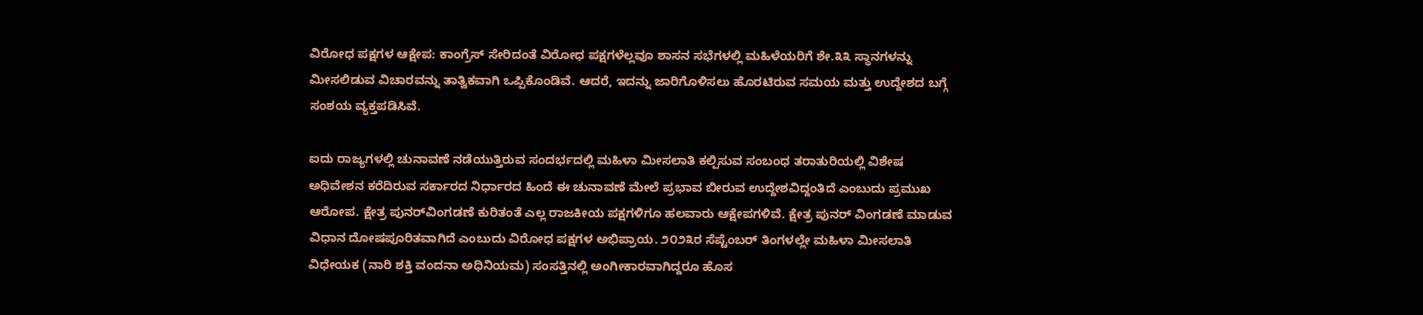ವಿರೋಧ ಪಕ್ಷಗಳ ಆಕ್ಷೇಪ: ಕಾಂಗ್ರೆಸ್ ಸೇರಿದಂತೆ ವಿರೋಧ ಪಕ್ಷಗಳೆಲ್ಲವೂ ಶಾಸನ ಸಭೆಗಳಲ್ಲಿ ಮಹಿಳೆಯರಿಗೆ ಶೇ.೩೩ ಸ್ಥಾನಗಳನ್ನು ಮೀಸಲಿಡುವ ವಿಚಾರವನ್ನು ತಾತ್ವಿಕವಾಗಿ ಒಪ್ಪಿಕೊಂಡಿವೆ. ಆದರೆ, ಇದನ್ನು ಜಾರಿಗೊಳಿಸಲು ಹೊರಟಿರುವ ಸಮಯ ಮತ್ತು ಉದ್ದೇಶದ ಬಗ್ಗೆ ಸಂಶಯ ವ್ಯಕ್ತಪಡಿಸಿವೆ.

ಐದು ರಾಜ್ಯಗಳಲ್ಲಿ ಚುನಾವಣೆ ನಡೆಯುತ್ತಿರುವ ಸಂದರ್ಭದಲ್ಲಿ ಮಹಿಳಾ ಮೀಸಲಾತಿ ಕಲ್ಪಿಸುವ ಸಂಬಂಧ ತರಾತುರಿಯಲ್ಲಿ ವಿಶೇಷ ಅಧಿವೇಶನ ಕರೆದಿರುವ ಸರ್ಕಾರದ ನಿರ್ಧಾರದ ಹಿಂದೆ ಈ ಚುನಾವಣೆ ಮೇಲೆ ಪ್ರಭಾವ ಬೀರುವ ಉದ್ದೇಶವಿದ್ದಂತಿದೆ ಎಂಬುದು ಪ್ರಮುಖ ಆರೋಪ. ಕ್ಷೇತ್ರ ಪುನರ್‌ವಿಂಗಡಣೆ ಕುರಿತಂತೆ ಎಲ್ಲ ರಾಜಕೀಯ ಪಕ್ಷಗಳಿಗೂ ಹಲವಾರು ಆಕ್ಷೇಪಗಳಿವೆ. ಕ್ಷೇತ್ರ ಪುನರ್ ವಿಂಗಡಣೆ ಮಾಡುವ ವಿಧಾನ ದೋಷಪೂರಿತವಾಗಿದೆ ಎಂಬುದು ವಿರೋಧ ಪಕ್ಷಗಳ ಅಭಿಪ್ರಾಯ. ೨೦೨೩ರ ಸೆಪ್ಟೆಂಬರ್ ತಿಂಗಳಲ್ಲೇ ಮಹಿಳಾ ಮೀಸಲಾತಿ ವಿಧೇಯಕ (ನಾರಿ ಶಕ್ತಿ ವಂದನಾ ಅಧಿನಿಯಮ) ಸಂಸತ್ತಿನಲ್ಲಿ ಅಂಗೀಕಾರವಾಗಿದ್ದರೂ ಹೊಸ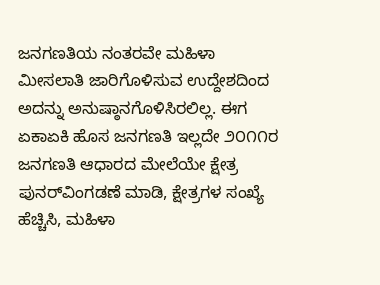ಜನಗಣತಿಯ ನಂತರವೇ ಮಹಿಳಾ ಮೀಸಲಾತಿ ಜಾರಿಗೊಳಿಸುವ ಉದ್ದೇಶದಿಂದ ಅದನ್ನು ಅನುಷ್ಠಾನಗೊಳಿಸಿರಲಿಲ್ಲ. ಈಗ ಏಕಾಏಕಿ ಹೊಸ ಜನಗಣತಿ ಇಲ್ಲದೇ ೨೦೧೧ರ ಜನಗಣತಿ ಆಧಾರದ ಮೇಲೆಯೇ ಕ್ಷೇತ್ರ ಪುನರ್‌ವಿಂಗಡಣೆ ಮಾಡಿ, ಕ್ಷೇತ್ರಗಳ ಸಂಖ್ಯೆ ಹೆಚ್ಚಿಸಿ, ಮಹಿಳಾ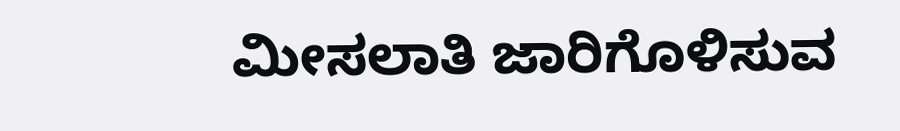ಮೀಸಲಾತಿ ಜಾರಿಗೊಳಿಸುವ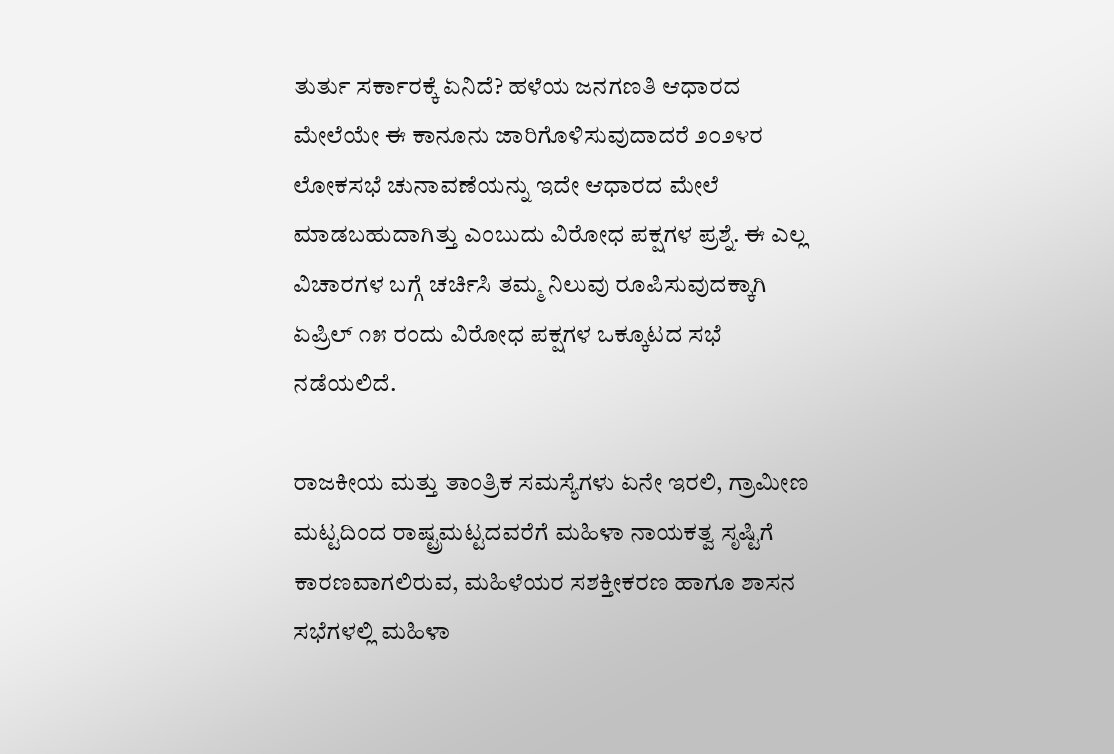ತುರ್ತು ಸರ್ಕಾರಕ್ಕೆ ಏನಿದೆ? ಹಳೆಯ ಜನಗಣತಿ ಆಧಾರದ ಮೇಲೆಯೇ ಈ ಕಾನೂನು ಜಾರಿಗೊಳಿಸುವುದಾದರೆ ೨೦೨೪ರ ಲೋಕಸಭೆ ಚುನಾವಣೆಯನ್ನು ಇದೇ ಆಧಾರದ ಮೇಲೆ ಮಾಡಬಹುದಾಗಿತ್ತು ಎಂಬುದು ವಿರೋಧ ಪಕ್ಷಗಳ ಪ್ರಶ್ನೆ. ಈ ಎಲ್ಲ ವಿಚಾರಗಳ ಬಗ್ಗೆ ಚರ್ಚಿಸಿ ತಮ್ಮ ನಿಲುವು ರೂಪಿಸುವುದಕ್ಕಾಗಿ ಏಪ್ರಿಲ್ ೧೫ ರಂದು ವಿರೋಧ ಪಕ್ಷಗಳ ಒಕ್ಕೂಟದ ಸಭೆ ನಡೆಯಲಿದೆ.

ರಾಜಕೀಯ ಮತ್ತು ತಾಂತ್ರಿಕ ಸಮಸ್ಯೆಗಳು ಏನೇ ಇರಲಿ, ಗ್ರಾಮೀಣ ಮಟ್ಟದಿಂದ ರಾಷ್ಟ್ರಮಟ್ಟದವರೆಗೆ ಮಹಿಳಾ ನಾಯಕತ್ವ ಸೃಷ್ಟಿಗೆ ಕಾರಣವಾಗಲಿರುವ, ಮಹಿಳೆಯರ ಸಶಕ್ತೀಕರಣ ಹಾಗೂ ಶಾಸನ ಸಭೆಗಳಲ್ಲಿ ಮಹಿಳಾ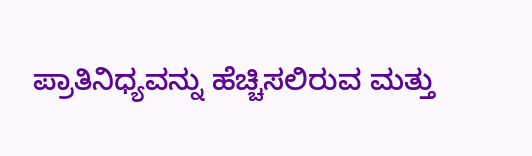ಪ್ರಾತಿನಿಧ್ಯವನ್ನು ಹೆಚ್ಚಿಸಲಿರುವ ಮತ್ತು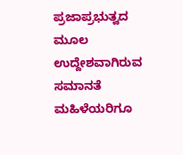ಪ್ರಜಾಪ್ರಭುತ್ವದ ಮೂಲ ಉದ್ದೇಶವಾಗಿರುವ ಸಮಾನತೆ ಮಹಿಳೆಯರಿಗೂ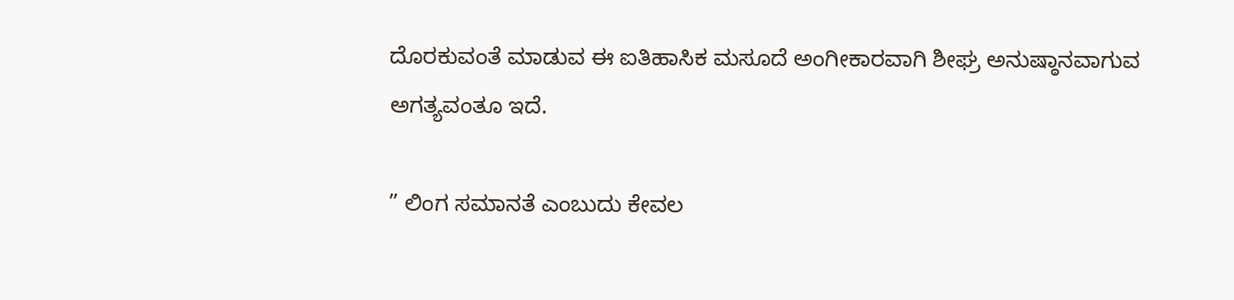ದೊರಕುವಂತೆ ಮಾಡುವ ಈ ಐತಿಹಾಸಿಕ ಮಸೂದೆ ಅಂಗೀಕಾರವಾಗಿ ಶೀಘ್ರ ಅನುಷ್ಠಾನವಾಗುವ ಅಗತ್ಯವಂತೂ ಇದೆ.

” ಲಿಂಗ ಸಮಾನತೆ ಎಂಬುದು ಕೇವಲ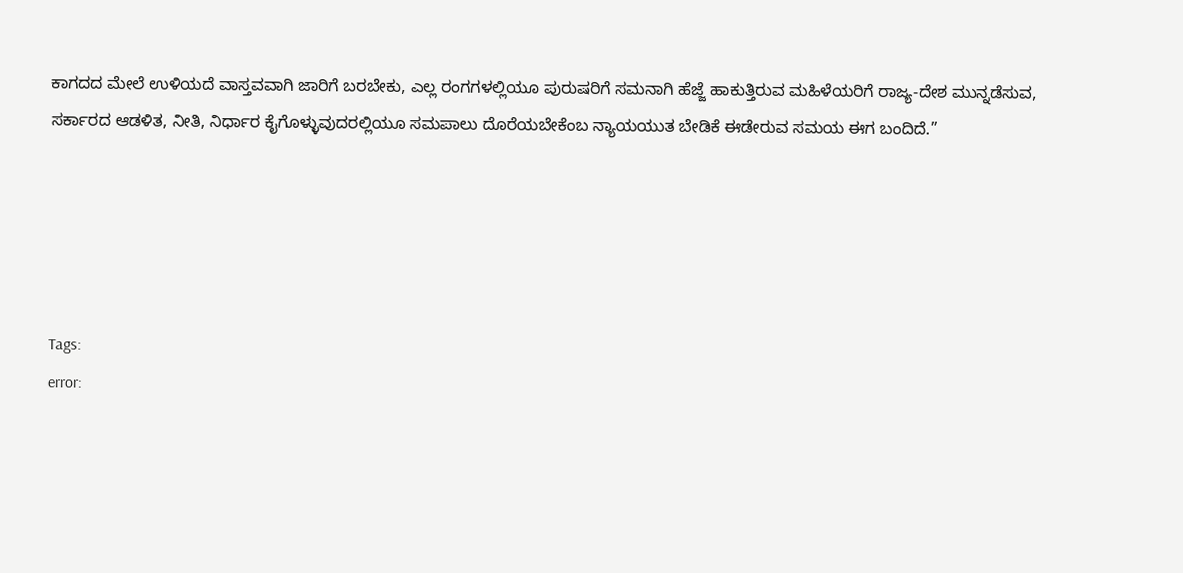ಕಾಗದದ ಮೇಲೆ ಉಳಿಯದೆ ವಾಸ್ತವವಾಗಿ ಜಾರಿಗೆ ಬರಬೇಕು, ಎಲ್ಲ ರಂಗಗಳಲ್ಲಿಯೂ ಪುರುಷರಿಗೆ ಸಮನಾಗಿ ಹೆಜ್ಜೆ ಹಾಕುತ್ತಿರುವ ಮಹಿಳೆಯರಿಗೆ ರಾಜ್ಯ-ದೇಶ ಮುನ್ನಡೆಸುವ, ಸರ್ಕಾರದ ಆಡಳಿತ, ನೀತಿ, ನಿರ್ಧಾರ ಕೈಗೊಳ್ಳುವುದರಲ್ಲಿಯೂ ಸಮಪಾಲು ದೊರೆಯಬೇಕೆಂಬ ನ್ಯಾಯಯುತ ಬೇಡಿಕೆ ಈಡೇರುವ ಸಮಯ ಈಗ ಬಂದಿದೆ.”





Tags:
error: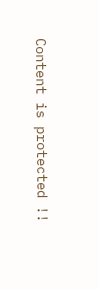Content is protected !!